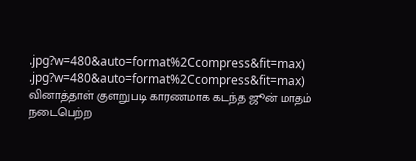.jpg?w=480&auto=format%2Ccompress&fit=max)
.jpg?w=480&auto=format%2Ccompress&fit=max)
வினாத்தாள் குளறுபடி காரணமாக கடந்த ஜூன் மாதம் நடைபெற்ற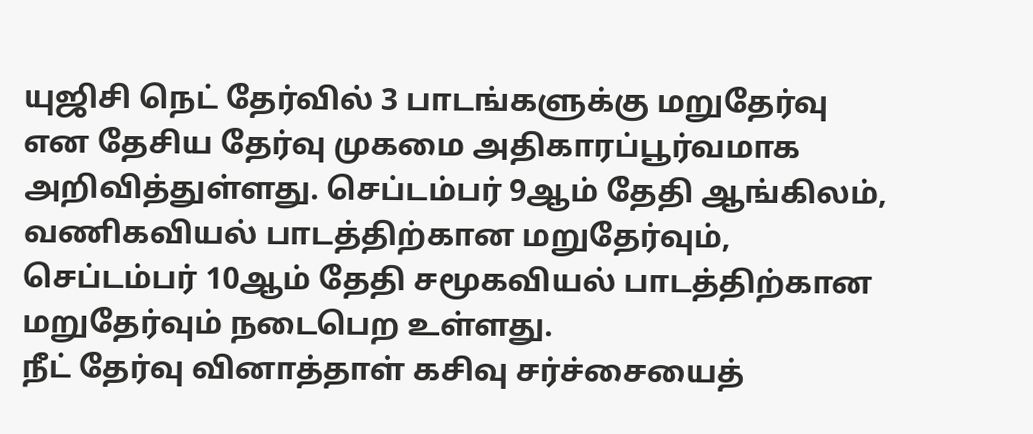யுஜிசி நெட் தேர்வில் 3 பாடங்களுக்கு மறுதேர்வு என தேசிய தேர்வு முகமை அதிகாரப்பூர்வமாக அறிவித்துள்ளது. செப்டம்பர் 9ஆம் தேதி ஆங்கிலம், வணிகவியல் பாடத்திற்கான மறுதேர்வும், செப்டம்பர் 10ஆம் தேதி சமூகவியல் பாடத்திற்கான மறுதேர்வும் நடைபெற உள்ளது.
நீட் தேர்வு வினாத்தாள் கசிவு சர்ச்சையைத்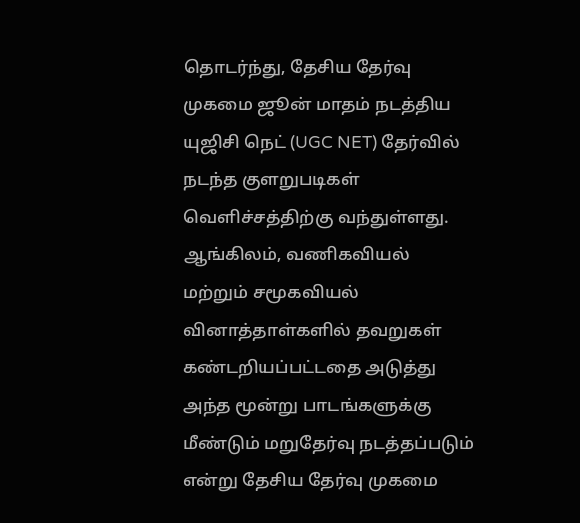தொடர்ந்து, தேசிய தேர்வு முகமை ஜூன் மாதம் நடத்திய யுஜிசி நெட் (UGC NET) தேர்வில் நடந்த குளறுபடிகள் வெளிச்சத்திற்கு வந்துள்ளது. ஆங்கிலம், வணிகவியல் மற்றும் சமூகவியல் வினாத்தாள்களில் தவறுகள் கண்டறியப்பட்டதை அடுத்து அந்த மூன்று பாடங்களுக்கு மீண்டும் மறுதேர்வு நடத்தப்படும் என்று தேசிய தேர்வு முகமை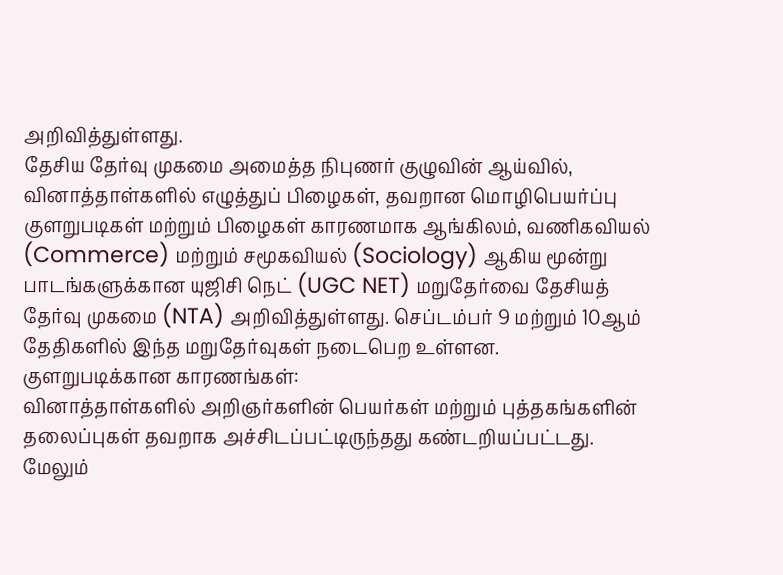அறிவித்துள்ளது.
தேசிய தேர்வு முகமை அமைத்த நிபுணர் குழுவின் ஆய்வில், வினாத்தாள்களில் எழுத்துப் பிழைகள், தவறான மொழிபெயர்ப்பு குளறுபடிகள் மற்றும் பிழைகள் காரணமாக ஆங்கிலம், வணிகவியல் (Commerce) மற்றும் சமூகவியல் (Sociology) ஆகிய மூன்று பாடங்களுக்கான யுஜிசி நெட் (UGC NET) மறுதேர்வை தேசியத் தேர்வு முகமை (NTA) அறிவித்துள்ளது. செப்டம்பர் 9 மற்றும் 10ஆம் தேதிகளில் இந்த மறுதேர்வுகள் நடைபெற உள்ளன.
குளறுபடிக்கான காரணங்கள்:
வினாத்தாள்களில் அறிஞர்களின் பெயர்கள் மற்றும் புத்தகங்களின் தலைப்புகள் தவறாக அச்சிடப்பட்டிருந்தது கண்டறியப்பட்டது. மேலும்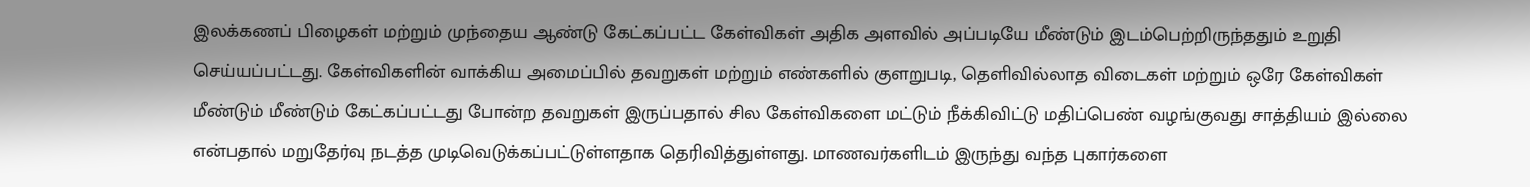இலக்கணப் பிழைகள் மற்றும் முந்தைய ஆண்டு கேட்கப்பட்ட கேள்விகள் அதிக அளவில் அப்படியே மீண்டும் இடம்பெற்றிருந்ததும் உறுதி செய்யப்பட்டது. கேள்விகளின் வாக்கிய அமைப்பில் தவறுகள் மற்றும் எண்களில் குளறுபடி, தெளிவில்லாத விடைகள் மற்றும் ஒரே கேள்விகள் மீண்டும் மீண்டும் கேட்கப்பட்டது போன்ற தவறுகள் இருப்பதால் சில கேள்விகளை மட்டும் நீக்கிவிட்டு மதிப்பெண் வழங்குவது சாத்தியம் இல்லை என்பதால் மறுதேர்வு நடத்த முடிவெடுக்கப்பட்டுள்ளதாக தெரிவித்துள்ளது. மாணவர்களிடம் இருந்து வந்த புகார்களை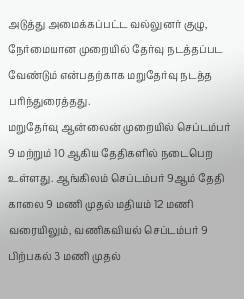அடுத்து அமைக்கப்பட்ட வல்லுனர் குழு, நேர்மையான முறையில் தேர்வு நடத்தப்பட வேண்டும் என்பதற்காக மறுதேர்வு நடத்த பரிந்துரைத்தது.
மறுதேர்வு ஆன்லைன் முறையில் செப்டம்பர் 9 மற்றும் 10 ஆகிய தேதிகளில் நடைபெற உள்ளது. ஆங்கிலம் செப்டம்பர் 9ஆம் தேதி காலை 9 மணி முதல் மதியம் 12 மணி வரையிலும், வணிகவியல் செப்டம்பர் 9 பிற்பகல் 3 மணி முதல்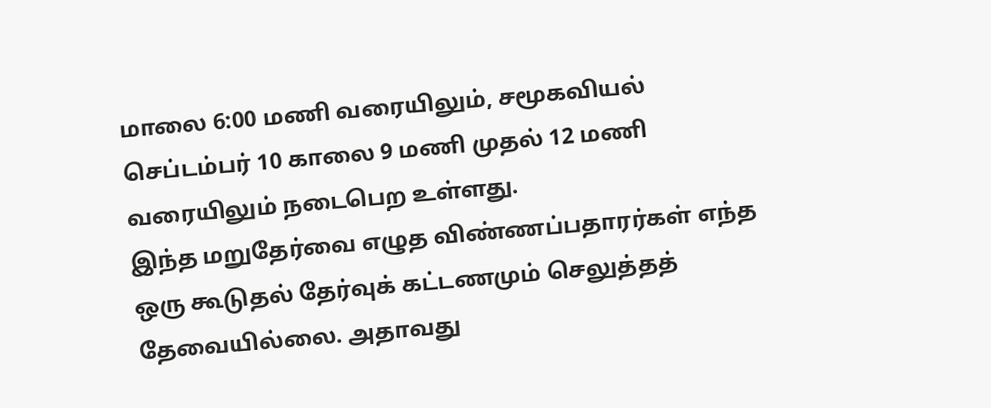மாலை 6:00 மணி வரையிலும், சமூகவியல் செப்டம்பர் 10 காலை 9 மணி முதல் 12 மணி வரையிலும் நடைபெற உள்ளது.
இந்த மறுதேர்வை எழுத விண்ணப்பதாரர்கள் எந்த ஒரு கூடுதல் தேர்வுக் கட்டணமும் செலுத்தத் தேவையில்லை. அதாவது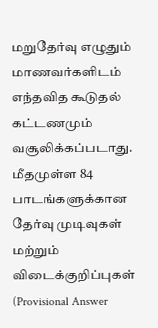மறுதேர்வு எழுதும் மாணவர்களிடம் எந்தவித கூடுதல் கட்டணமும் வசூலிக்கப்படாது. மீதமுள்ள 84 பாடங்களுக்கான தேர்வு முடிவுகள் மற்றும் விடைக்குறிப்புகள் (Provisional Answer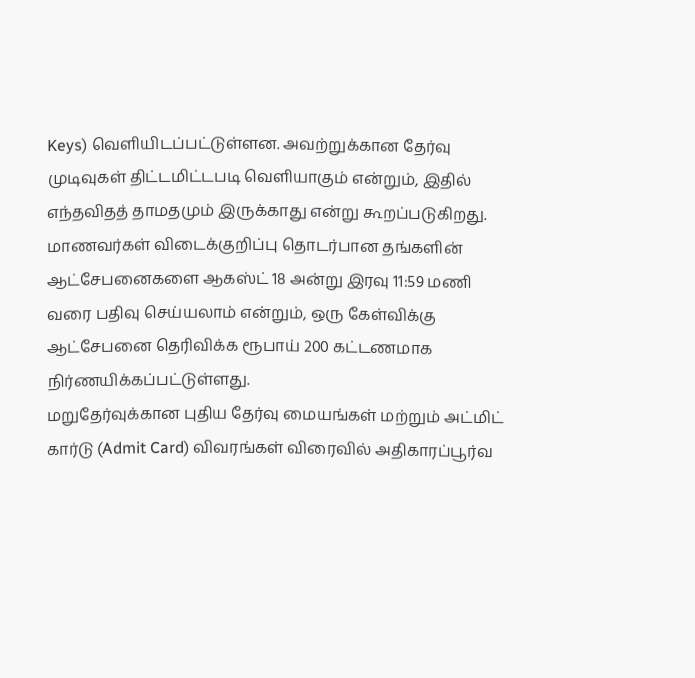Keys) வெளியிடப்பட்டுள்ளன. அவற்றுக்கான தேர்வு முடிவுகள் திட்டமிட்டபடி வெளியாகும் என்றும், இதில் எந்தவிதத் தாமதமும் இருக்காது என்று கூறப்படுகிறது. மாணவர்கள் விடைக்குறிப்பு தொடர்பான தங்களின் ஆட்சேபனைகளை ஆகஸ்ட் 18 அன்று இரவு 11:59 மணி வரை பதிவு செய்யலாம் என்றும், ஒரு கேள்விக்கு ஆட்சேபனை தெரிவிக்க ரூபாய் 200 கட்டணமாக நிர்ணயிக்கப்பட்டுள்ளது.
மறுதேர்வுக்கான புதிய தேர்வு மையங்கள் மற்றும் அட்மிட் கார்டு (Admit Card) விவரங்கள் விரைவில் அதிகாரப்பூர்வ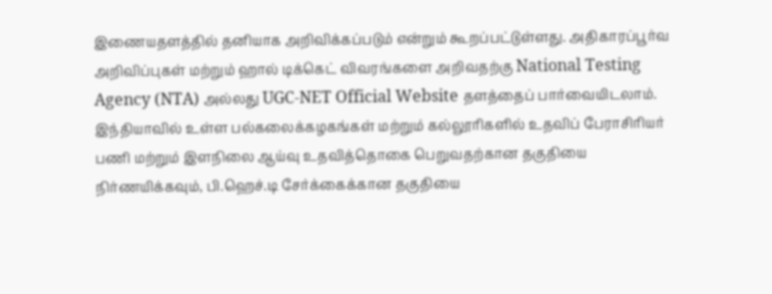இணையதளத்தில் தனியாக அறிவிக்கப்படும் என்றும் கூறப்பட்டுள்ளது. அதிகாரப்பூர்வ அறிவிப்புகள் மற்றும் ஹால் டிக்கெட் விவரங்களை அறிவதற்கு National Testing Agency (NTA) அல்லது UGC-NET Official Website தளத்தைப் பார்வையிடலாம்.
இந்தியாவில் உள்ள பல்கலைக்கழகங்கள் மற்றும் கல்லூரிகளில் உதவிப் பேராசிரியர் பணி மற்றும் இளநிலை ஆய்வு உதவித்தொகை பெறுவதற்கான தகுதியை நிர்ணயிக்கவும், பி.ஹெச்.டி சேர்க்கைக்கான தகுதியை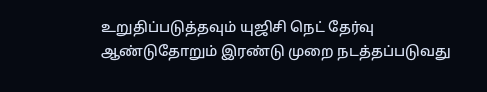உறுதிப்படுத்தவும் யுஜிசி நெட் தேர்வு ஆண்டுதோறும் இரண்டு முறை நடத்தப்படுவது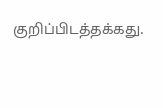குறிப்பிடத்தக்கது.